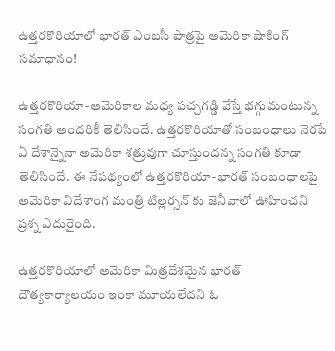ఉత్తరకొరియాలో భారత్ ఎంబసీ పాత్రపై అమెరికా షాకింగ్ సమాధానం!

ఉత్తరకొరియా-అమెరికాల మధ్య పచ్చగడ్డి వేస్తే భగ్గుమంటున్న సంగతి అందరికీ తెలిసిందే. ఉత్తరకొరియాతో సంబంధాలు నెరపే ఏ దేశాన్నైనా అమెరికా శత్రువుగా చూస్తుందన్న సంగతి కూడా తెలిసిందే. ఈ నేపథ్యంలో ఉత్తరకొరియా-భారత్ సంబంధాలపై అమెరికా విదేశాంగ మంత్రి టిల్లర్సన్ కు జెనీవాలో ఊహించని ప్రశ్న ఎదురైంది.

ఉత్తరకొరియాలో అమెరికా మిత్రదేశమైన భారత్ దౌత్యకార్యాలయం ఇంకా మూయలేదని ఓ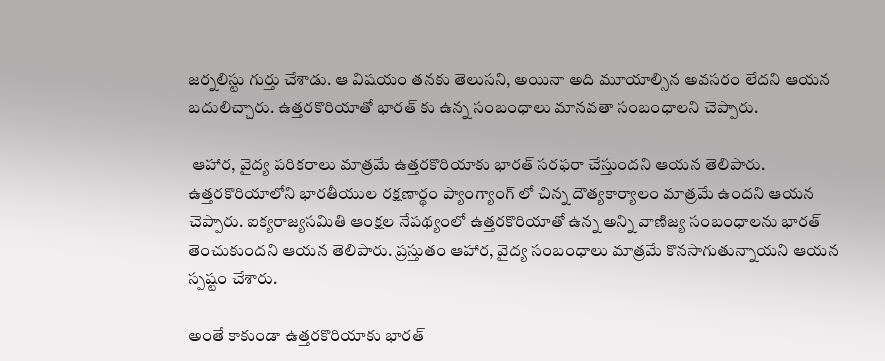జర్నలిస్టు గుర్తు చేశాడు. ఆ విషయం తనకు తెలుసని, అయినా అది మూయాల్సిన అవసరం లేదని ఆయన బదులిచ్చారు. ఉత్తరకొరియాతో భారత్ కు ఉన్న సంబంధాలు మానవతా సంబంధాలని చెప్పారు.

 ఆహార, వైద్య పరికరాలు మాత్రమే ఉత్తరకొరియాకు భారత్ సరఫరా చేస్తుందని ఆయన తెలిపారు. ఉత్తరకొరియాలోని భారతీయుల రక్షణార్థం ప్యాంగ్యాంగ్ లో చిన్న దౌత్యకార్యాలం మాత్రమే ఉందని ఆయన చెప్పారు. ఐక్యరాజ్యసమితి ఆంక్షల నేపథ్యంలో ఉత్తరకొరియాతో ఉన్న అన్ని వాణిజ్య సంబంధాలను భారత్ తెంచుకుందని ఆయన తెలిపారు. ప్రస్తుతం ఆహార, వైద్య సంబంధాలు మాత్రమే కొనసాగుతున్నాయని ఆయన స్పష్టం చేశారు.

అంతే కాకుండా ఉత్తరకొరియాకు భారత్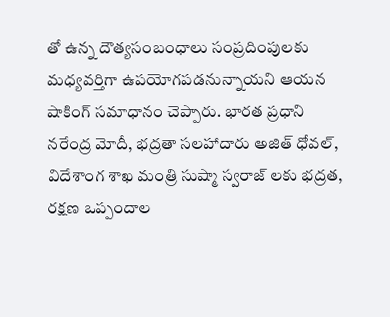తో ఉన్న దౌత్యసంబంధాలు సంప్రదింపులకు మధ్యవర్తిగా ఉపయోగపడనున్నాయని ఆయన షాకింగ్ సమాధానం చెప్పారు. భారత ప్రధాని నరేంద్ర మోదీ, భద్రతా సలహాదారు అజిత్ ధోవల్, విదేశాంగ శాఖ మంత్రి సుష్మా స్వరాజ్ లకు భద్రత, రక్షణ ఒప్పందాల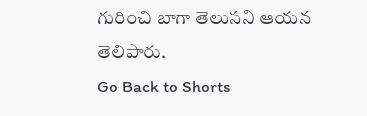గురించి బాగా తెలుసని ఆయన తెలిపారు.
Go Back to Shorts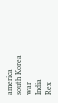america
south Korea
war
India
Rex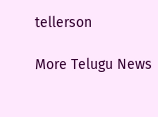tellerson

More Telugu News